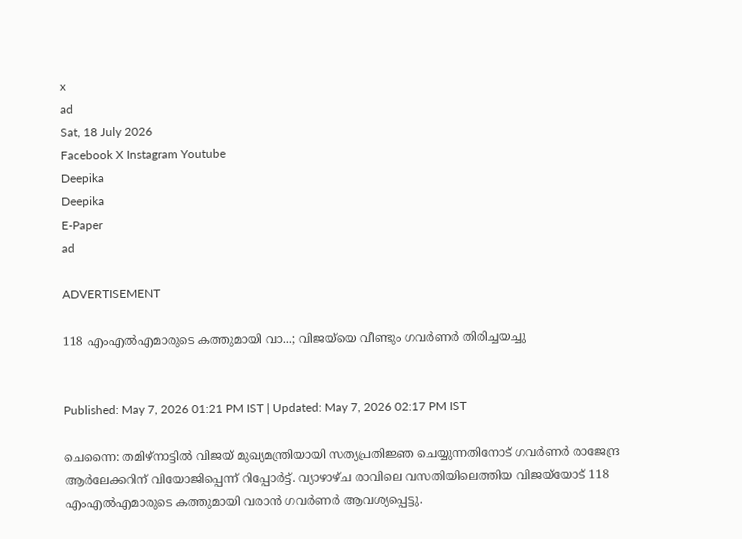x
ad
Sat, 18 July 2026
Facebook X Instagram Youtube
Deepika
Deepika
E-Paper
ad

ADVERTISEMENT

118 എംഎൽഎമാരുടെ കത്തുമായി വാ...; വിജയ്‌യെ വീണ്ടും ഗവർണർ തിരിച്ചയച്ചു


Published: May 7, 2026 01:21 PM IST | Updated: May 7, 2026 02:17 PM IST

ചെന്നൈ: തമിഴ്നാട്ടിൽ വിജയ് മുഖ്യമന്ത്രിയായി സത്യപ്രതിജ്ഞ ചെയ്യുന്നതിനോട് ഗവർണർ രാജേന്ദ്ര ആർലേക്കറിന് വിയോജിപ്പെന്ന് റിപ്പോർട്ട്. വ്യാഴാഴ്ച രാവിലെ വസതിയിലെത്തിയ വിജയ്‌യോട് 118 എംഎൽഎമാരുടെ കത്തുമായി വരാൻ ഗവർണർ ആവശ്യപ്പെട്ടു.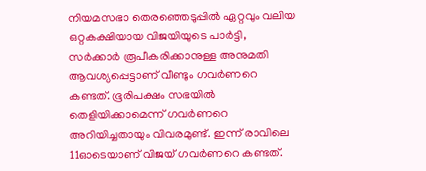നിയമസഭാ തെരഞ്ഞെടുപ്പിൽ ഏറ്റവും വലിയ ഒറ്റകക്ഷിയായ വിജയിയുടെ പാർട്ടി, സർക്കാർ രൂപീകരിക്കാനുള്ള അനുമതി ആവശ്യപ്പെട്ടാണ് വീണ്ടും ഗവർണറെ കണ്ടത്. ഭൂരിപക്ഷം സഭയിൽ തെളിയിക്കാമെന്ന് ഗവർണറെ അറിയിച്ചതായും വിവരമുണ്ട്. ഇന്ന് രാവിലെ 11ഓടെയാണ് വിജയ് ഗവർണറെ കണ്ടത്.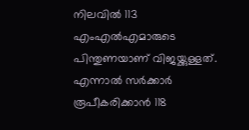നിലവിൽ 113 എംഎൽഎമാരുടെ പിന്തുണയാണ് വിജയ്ക്കുള്ളത്. എന്നാൽ സർക്കാർ രൂപീകരിക്കാൻ 118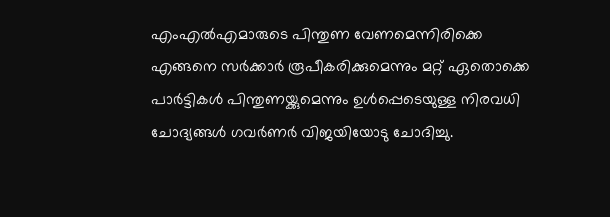എംഎൽഎമാരുടെ പിന്തുണ വേണമെന്നിരിക്കെ എങ്ങനെ സർക്കാർ രൂപീകരിക്കുമെന്നും മറ്റ് ഏതൊക്കെ പാർട്ടികൾ പിന്തുണയ്ക്കുമെന്നും ഉൾപ്പെടെയുള്ള നിരവധി ചോദ്യങ്ങൾ ഗവർണർ വിജയി‌യോടു ചോദിച്ചു.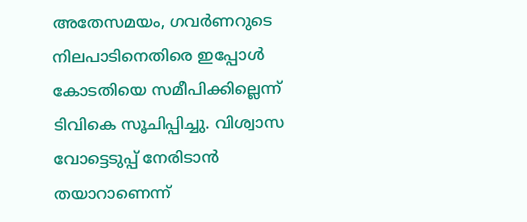അതേസമയം, ഗവർണറുടെ നിലപാടിനെതിരെ ഇപ്പോൾ കോടതിയെ സമീപിക്കില്ലെന്ന് ടിവികെ സൂചിപ്പിച്ചു. വിശ്വാസ വോട്ടെടുപ്പ് നേരിടാൻ തയാറാണെന്ന്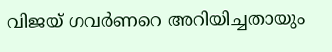വിജയ് ഗവർണറെ അറിയിച്ചതായും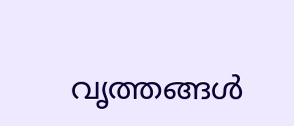വൃത്തങ്ങൾ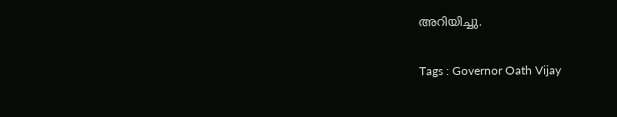അറിയിച്ചു.

Tags : Governor Oath Vijay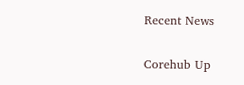Recent News

Corehub Up